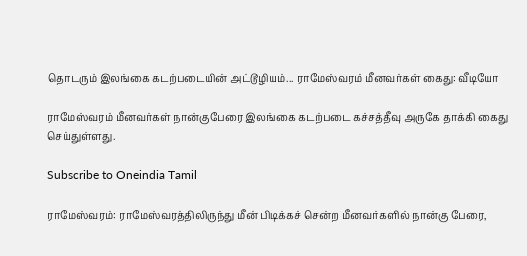தொடரும் இலங்கை கடற்படையின் அட்டூழியம்... ராமேஸ்வரம் மீனவர்கள் கைது: வீடியோ

ராமேஸ்வரம் மீனவர்கள் நான்குபேரை இலங்கை கடற்படை கச்சத்தீவு அருகே தாக்கி கைது செய்துள்ளது.

Subscribe to Oneindia Tamil

ராமேஸ்வரம்: ராமேஸ்வரத்திலிருந்து மீன் பிடிக்கச் சென்ற மீனவர்களில் நான்கு பேரை,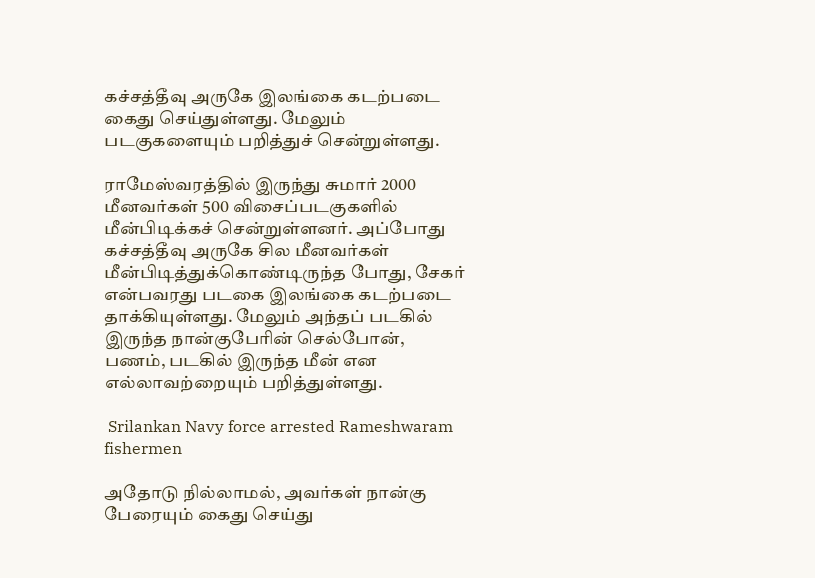கச்சத்தீவு அருகே இலங்கை கடற்படை கைது செய்துள்ளது. மேலும் படகுகளையும் பறித்துச் சென்றுள்ளது.

ராமேஸ்வரத்தில் இருந்து சுமார் 2000 மீனவர்கள் 500 விசைப்படகுகளில் மீன்பிடிக்கச் சென்றுள்ளனர். அப்போது கச்சத்தீவு அருகே சில மீனவர்கள் மீன்பிடித்துக்கொண்டிருந்த போது, சேகர் என்பவரது படகை இலங்கை கடற்படை தாக்கியுள்ளது. மேலும் அந்தப் படகில் இருந்த நான்குபேரின் செல்போன், பணம், படகில் இருந்த மீன் என எல்லாவற்றையும் பறித்துள்ளது.

 Srilankan Navy force arrested Rameshwaram fishermen

அதோடு நில்லாமல், அவர்கள் நான்கு பேரையும் கைது செய்து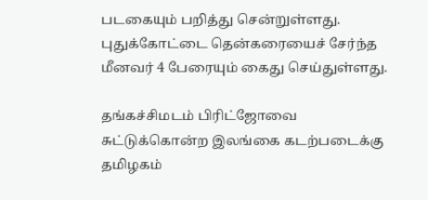படகையும் பறித்து சென்றுள்ளது. புதுக்கோட்டை தென்கரையைச் சேர்ந்த மீனவர் 4 பேரையும் கைது செய்துள்ளது.

தங்கச்சிமடம் பிரிட்ஜோவை சுட்டுக்கொன்ற இலங்கை கடற்படைக்கு தமிழகம்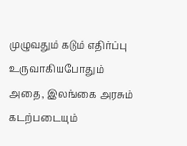முழுவதும் கடும் எதிர்ப்பு உருவாகியபோதும் அதை, இலங்கை அரசும் கடற்படையும்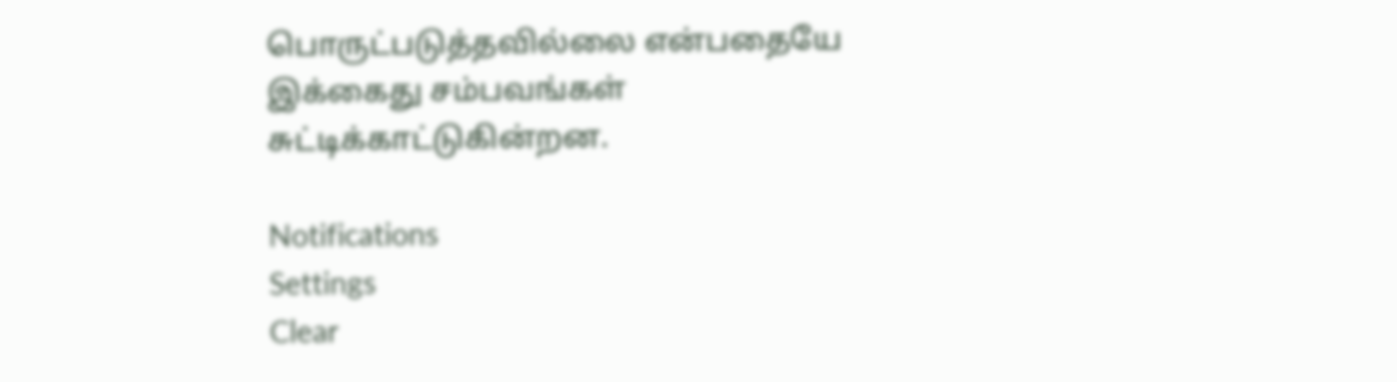பொருட்படுத்தவில்லை என்பதையே இக்கைது சம்பவங்கள் சுட்டிக்காட்டுகின்றன.

Notifications
Settings
Clear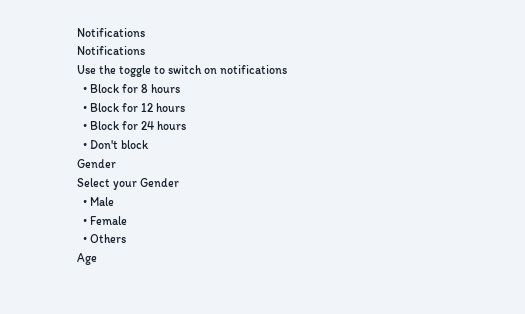Notifications
Notifications
Use the toggle to switch on notifications
  • Block for 8 hours
  • Block for 12 hours
  • Block for 24 hours
  • Don't block
Gender
Select your Gender
  • Male
  • Female
  • Others
Age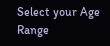Select your Age Range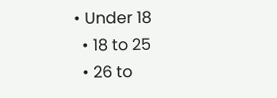• Under 18
  • 18 to 25
  • 26 to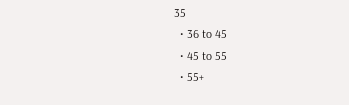35
  • 36 to 45
  • 45 to 55
  • 55+